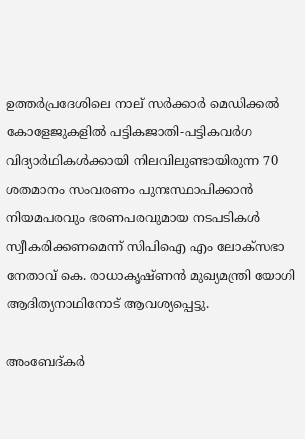ഉത്തർപ്രദേശിലെ നാല് സർക്കാർ മെഡിക്കൽ കോളേജുകളിൽ പട്ടികജാതി-പട്ടികവർഗ വിദ്യാർഥികൾക്കായി നിലവിലുണ്ടായിരുന്ന 70 ശതമാനം സംവരണം പുനഃസ്ഥാപിക്കാൻ നിയമപരവും ഭരണപരവുമായ നടപടികൾ സ്വീകരിക്കണമെന്ന് സിപിഐ എം ലോക്സഭാ നേതാവ് കെ. രാധാകൃഷ്ണൻ മുഖ്യമന്ത്രി യോഗി ആദിത്യനാഥിനോട് ആവശ്യപ്പെട്ടു.

അംബേദ്കർ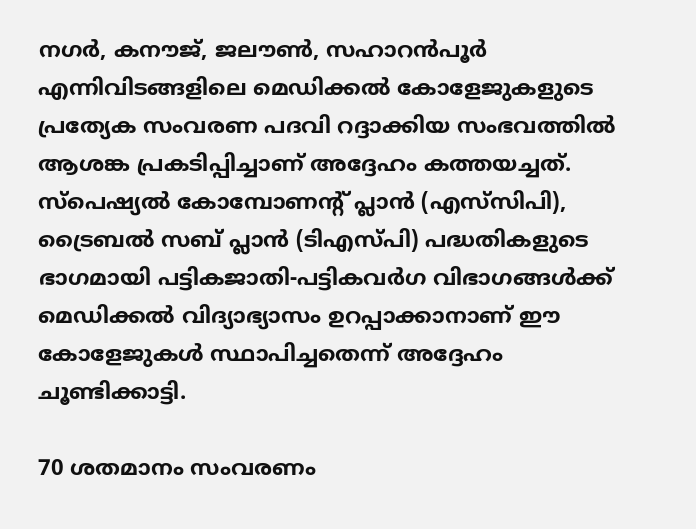നഗർ, കനൗജ്, ജലൗൺ, സഹാറൻപൂർ എന്നിവിടങ്ങളിലെ മെഡിക്കൽ കോളേജുകളുടെ പ്രത്യേക സംവരണ പദവി റദ്ദാക്കിയ സംഭവത്തിൽ ആശങ്ക പ്രകടിപ്പിച്ചാണ് അദ്ദേഹം കത്തയച്ചത്. സ്‌പെഷ്യൽ കോമ്പോണന്റ് പ്ലാൻ (എസ്‌സിപി), ട്രൈബൽ സബ് പ്ലാൻ (ടിഎസ്‌പി) പദ്ധതികളുടെ ഭാഗമായി പട്ടികജാതി-പട്ടികവർഗ വിഭാഗങ്ങൾക്ക് മെഡിക്കൽ വിദ്യാഭ്യാസം ഉറപ്പാക്കാനാണ് ഈ കോളേജുകൾ സ്ഥാപിച്ചതെന്ന് അദ്ദേഹം ചൂണ്ടിക്കാട്ടി.

70 ശതമാനം സംവരണം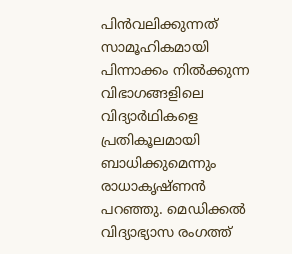പിൻവലിക്കുന്നത് സാമൂഹികമായി പിന്നാക്കം നിൽക്കുന്ന വിഭാഗങ്ങളിലെ വിദ്യാർഥികളെ പ്രതികൂലമായി ബാധിക്കുമെന്നും രാധാകൃഷ്ണൻ പറഞ്ഞു. മെഡിക്കൽ വിദ്യാഭ്യാസ രംഗത്ത്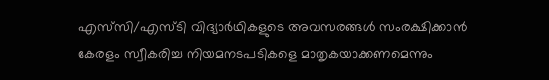എസ്‌സി/എസ്‌ടി വിദ്യാർഥികളുടെ അവസരങ്ങൾ സംരക്ഷിക്കാൻ കേരളം സ്വീകരിച്ച നിയമനടപടികളെ മാതൃകയാക്കണമെന്നും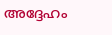അദ്ദേഹം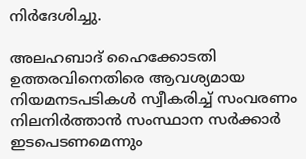നിർദേശിച്ചു.

അലഹബാദ് ഹൈക്കോടതി ഉത്തരവിനെതിരെ ആവശ്യമായ നിയമനടപടികൾ സ്വീകരിച്ച് സംവരണം നിലനിർത്താൻ സംസ്ഥാന സർക്കാർ ഇടപെടണമെന്നും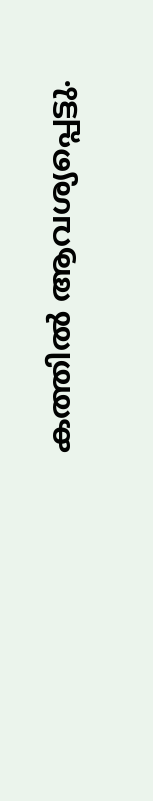കത്തിൽ ആവശ്യപ്പെട്ടു.